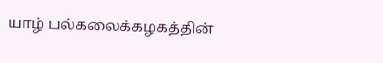யாழ் பல்கலைக்கழகத்தின்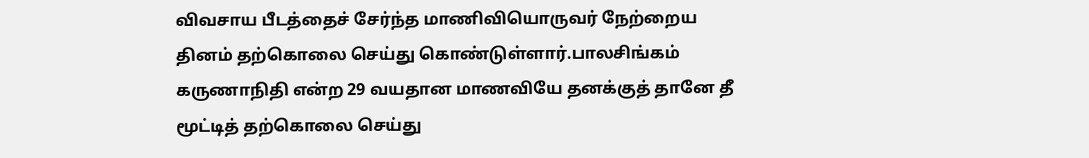விவசாய பீடத்தைச் சேர்ந்த மாணிவியொருவர் நேற்றைய தினம் தற்கொலை செய்து கொண்டுள்ளார்.பாலசிங்கம் கருணாநிதி என்ற 29 வயதான மாணவியே தனக்குத் தானே தீ மூட்டித் தற்கொலை செய்து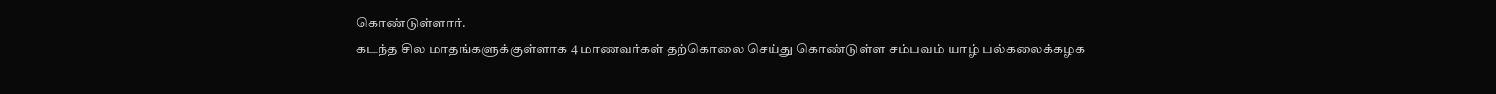கொண்டுள்ளார்.
கடந்த சில மாதங்களுக்குள்ளாக 4 மாணவர்கள் தற்கொலை செய்து கொண்டுள்ள சம்பவம் யாழ் பல்கலைக்கழக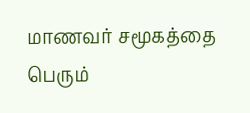மாணவர் சமூகத்தை பெரும்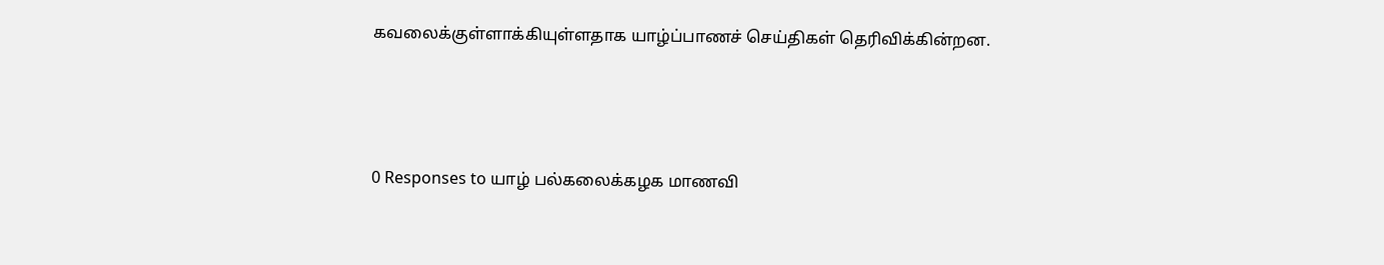கவலைக்குள்ளாக்கியுள்ளதாக யாழ்ப்பாணச் செய்திகள் தெரிவிக்கின்றன.



0 Responses to யாழ் பல்கலைக்கழக மாணவி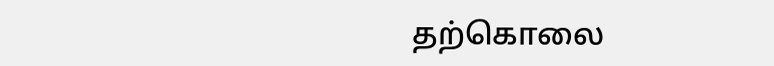தற்கொலை